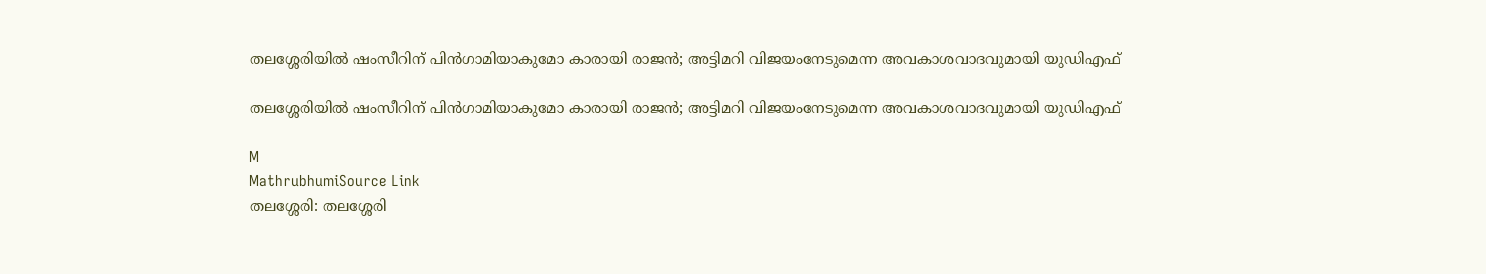തലശ്ശേരിയിൽ ഷംസീറിന് പിൻഗാമിയാകുമോ കാരായി രാജൻ; അട്ടിമറി വിജയംനേടുമെന്ന അവകാശവാദവുമായി യുഡിഎഫ്

തലശ്ശേരിയിൽ ഷംസീറിന് പിൻഗാമിയാകുമോ കാരായി രാജൻ; അട്ടിമറി വിജയംനേടുമെന്ന അവകാശവാദവുമായി യുഡിഎഫ്

M
MathrubhumiSource Link
തലശ്ശേരി: തലശ്ശേരി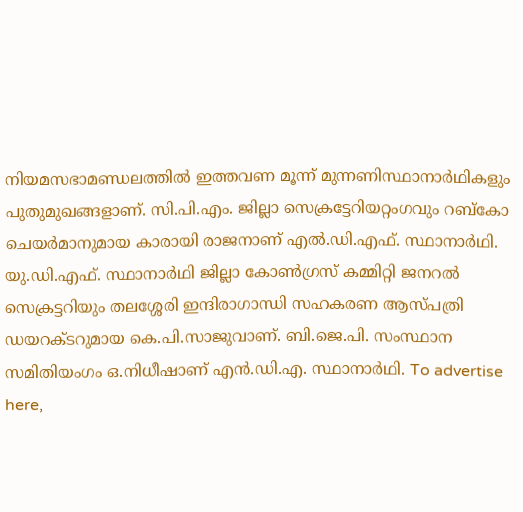നിയമസഭാമണ്ഡലത്തിൽ ഇത്തവണ മൂന്ന് മുന്നണിസ്ഥാനാർഥികളും പുതുമുഖങ്ങളാണ്. സി.പി.എം. ജില്ലാ സെക്രട്ടേറിയറ്റംഗവും റബ്‌കോ ചെയർമാനുമായ കാരായി രാജനാണ് എൽ.ഡി.എഫ്. സ്ഥാനാർഥി. യു.ഡി.എഫ്. സ്ഥാനാർഥി ജില്ലാ കോൺഗ്രസ് കമ്മിറ്റി ജനറൽ സെക്രട്ടറിയും തലശ്ശേരി ഇന്ദിരാഗാന്ധി സഹകരണ ആസ്പത്രി ഡയറക്ടറുമായ കെ.പി.സാജുവാണ്. ബി.ജെ.പി. സംസ്ഥാന സമിതിയംഗം ഒ.നിധീഷാണ് എൻ.ഡി.എ. സ്ഥാനാർഥി. To advertise here,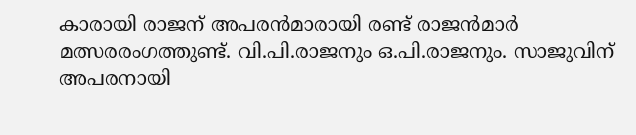കാരായി രാജന് അപരൻമാരായി രണ്ട് രാജൻമാർ മത്സരരംഗത്തുണ്ട്. വി.പി.രാജനും ഒ.പി.രാജനും. സാജുവിന് അപരനായി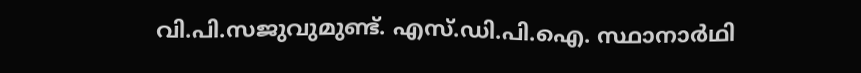വി.പി.സജുവുമുണ്ട്. എസ്.ഡി.പി.ഐ. സ്ഥാനാർഥി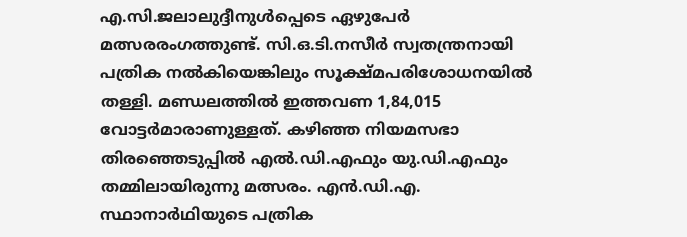എ.സി.ജലാലുദ്ദീനുൾപ്പെടെ ഏഴുപേർ മത്സരരംഗത്തുണ്ട്. സി.ഒ.ടി.നസീർ സ്വതന്ത്രനായി പത്രിക നൽകിയെങ്കിലും സൂക്ഷ്മപരിശോധനയിൽ തള്ളി. മണ്ഡലത്തിൽ ഇത്തവണ 1,84,015 വോട്ടർമാരാണുള്ളത്. കഴിഞ്ഞ നിയമസഭാ തിരഞ്ഞെടുപ്പിൽ എൽ.ഡി.എഫും യു.ഡി.എഫും തമ്മിലായിരുന്നു മത്സരം. എൻ.ഡി.എ. സ്ഥാനാർഥിയുടെ പത്രിക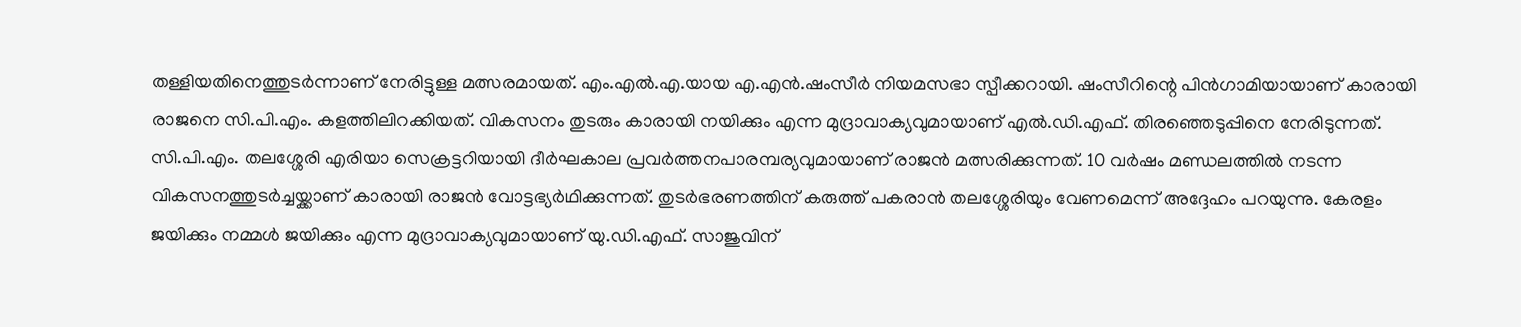തള്ളിയതിനെത്തുടർന്നാണ് നേരിട്ടുള്ള മത്സരമായത്. എം.എൽ.എ.യായ എ.എൻ.ഷംസീർ നിയമസഭാ സ്പീക്കറായി. ഷംസീറിന്റെ പിൻഗാമിയായാണ് കാരായി രാജനെ സി.പി.എം. കളത്തിലിറക്കിയത്. വികസനം തുടരും കാരായി നയിക്കും എന്ന മുദ്രാവാക്യവുമായാണ് എൽ.ഡി.എഫ്. തിരഞ്ഞെടുപ്പിനെ നേരിടുന്നത്. സി.പി.എം. തലശ്ശേരി എരിയാ സെക്രട്ടറിയായി ദീർഘകാല പ്രവർത്തനപാരമ്പര്യവുമായാണ് രാജൻ മത്സരിക്കുന്നത്. 10 വർഷം മണ്ഡലത്തിൽ നടന്ന വികസനത്തുടർച്ചയ്ക്കാണ് കാരായി രാജൻ വോട്ടഭ്യർഥിക്കുന്നത്. തുടർഭരണത്തിന് കരുത്ത് പകരാൻ തലശ്ശേരിയും വേണമെന്ന് അദ്ദേഹം പറയുന്നു. കേരളം ജയിക്കും നമ്മൾ ജയിക്കും എന്ന മുദ്രാവാക്യവുമായാണ് യു.ഡി.എഫ്. സാജുവിന്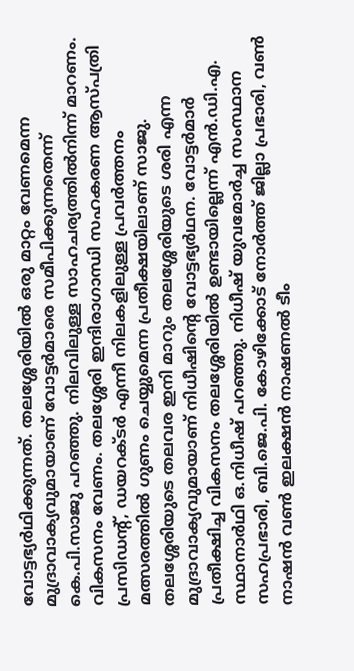വോട്ടഭ്യർഥിക്കുന്നത്. തലശ്ശേരിയിൽ ഒരു മാറ്റം വേണമെന്ന മുദ്രാവാക്യവുമായാണ് വോട്ടർമാരെ സമീപിക്കുന്നതെന്ന് കെ.പി.സാജു പറഞ്ഞു. നിലവിലുള്ള സാഹചര്യത്തിൽനിന്ന് മാറണം. വികസനം വേണം. തലശ്ശേരി ഇന്ദിരാഗാന്ധി സഹകരണ ആസ്പത്രി പ്രസിഡന്റ്, ഡയറക്ടർ എന്നീ നിലകളിലുള്ള പ്രവർത്തനം മത്സരത്തിൽ ഗുണം ചെയ്യുമെന്ന പ്രതീക്ഷയിലാണ് സാജു. തലശ്ശേരിയുടെ തലവര ഇനി മാറും തലശ്ശേരിയുടെ ശരി എന്ന മുദ്രാവാക്യവുമായാണ് നിധീഷിന്റെ വോട്ടഭ്യർഥന. വോട്ടർമാർ പ്രതീക്ഷിച്ച വികസനം തലശ്ശേരിയിൽ ഉണ്ടായില്ലെന്ന് എൻ.ഡി.എ. സ്ഥാനാർഥി ഒ.നിധീഷ് പറഞ്ഞു. നിധീഷ് യുവമോർച്ച സംസ്ഥാന സഹപ്രഭാരി, ബി.ജെ.പി. കോഴിക്കോട് നോർത്ത് ജില്ലാ പ്രഭാരി, വൺ നാഷൻ വൺ ഇലക്ഷൻ നാഷണൽ ടീം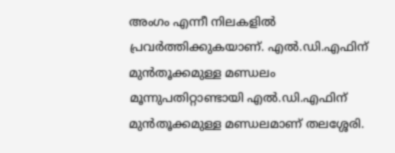അംഗം എന്നീ നിലകളിൽ പ്രവർത്തിക്കുകയാണ്. എൽ.ഡി.എഫിന് മുൻതൂക്കമുള്ള മണ്ഡലം മൂന്നുപതിറ്റാണ്ടായി എൽ.ഡി.എഫിന് മുൻതൂക്കമുള്ള മണ്ഡലമാണ് തലശ്ശേരി.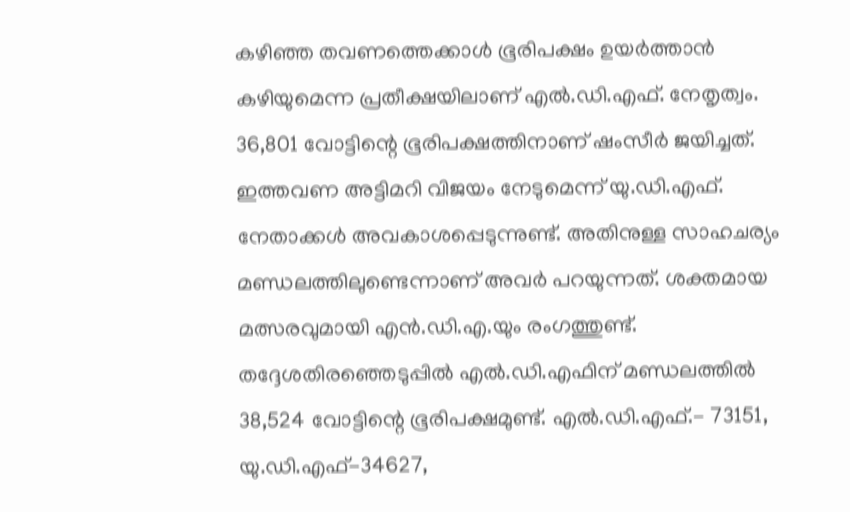കഴിഞ്ഞ തവണത്തെക്കാൾ ഭൂരിപക്ഷം ഉയർത്താൻ കഴിയുമെന്ന പ്രതീക്ഷയിലാണ് എൽ.ഡി.എഫ്‌. നേതൃത്വം. 36,801 വോട്ടിന്റെ ഭൂരിപക്ഷത്തിനാണ് ഷംസീർ ജയിച്ചത്. ഇത്തവണ അട്ടിമറി വിജയം നേടുമെന്ന് യു.ഡി.എഫ്. നേതാക്കൾ അവകാശപ്പെടുന്നുണ്ട്. അതിനുള്ള സാഹചര്യം മണ്ഡലത്തിലുണ്ടെന്നാണ് അവർ പറയുന്നത്. ശക്തമായ മത്സരവുമായി എൻ.ഡി.എ.യും രംഗത്തുണ്ട്. തദ്ദേശതിരഞ്ഞെടുപ്പിൽ എൽ.ഡി.എഫിന് മണ്ഡലത്തിൽ 38,524 വോട്ടിന്റെ ഭൂരിപക്ഷമുണ്ട്. എൽ.ഡി.എഫ്.- 73151, യു.ഡി.എഫ്-34627,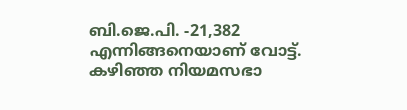ബി.ജെ.പി. -21,382 എന്നിങ്ങനെയാണ് വോട്ട്. കഴിഞ്ഞ നിയമസഭാ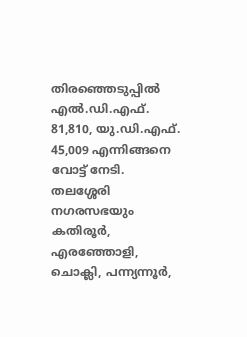തിരഞ്ഞെടുപ്പിൽ എൽ.ഡി.എഫ്. 81,810, യു.ഡി.എഫ്. 45,009 എന്നിങ്ങനെ വോട്ട് നേടി. തലശ്ശേരി നഗരസഭയും കതിരൂർ, എരഞ്ഞോളി, ചൊക്ലി, പന്ന്യന്നൂർ,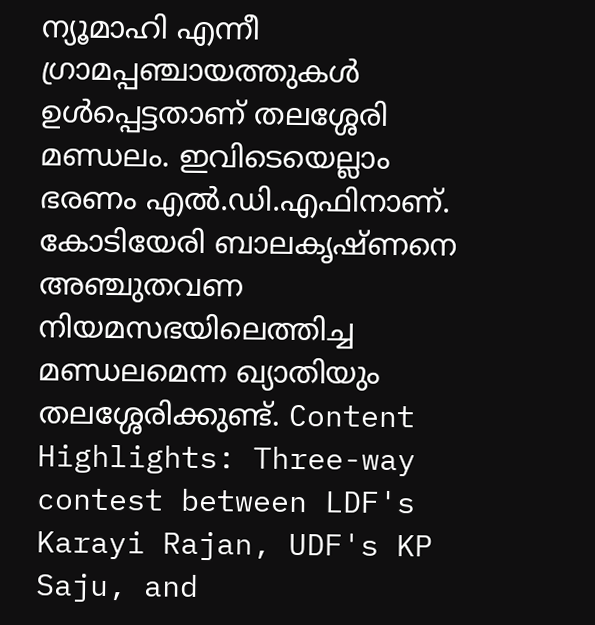ന്യൂമാഹി എന്നീ ഗ്രാമപ്പഞ്ചായത്തുകൾ ഉൾപ്പെട്ടതാണ് തലശ്ശേരി മണ്ഡലം. ഇവിടെയെല്ലാം ഭരണം എൽ.ഡി.എഫിനാണ്. കോടിയേരി ബാലകൃഷ്ണനെ അഞ്ചുതവണ നിയമസഭയിലെത്തിച്ച മണ്ഡലമെന്ന ഖ്യാതിയും തലശ്ശേരിക്കുണ്ട്. Content Highlights: Three-way contest between LDF's Karayi Rajan, UDF's KP Saju, and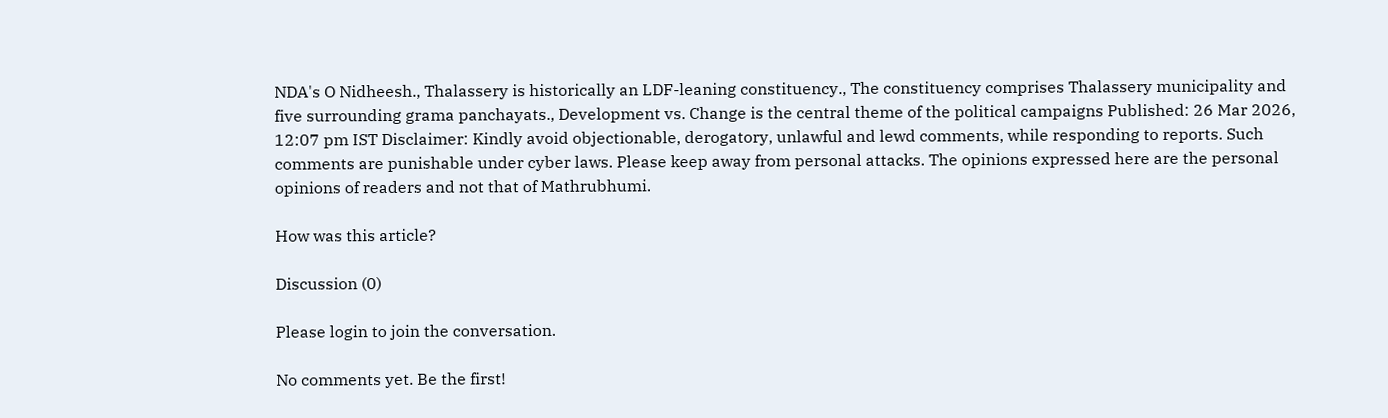NDA's O Nidheesh., Thalassery is historically an LDF-leaning constituency., The constituency comprises Thalassery municipality and five surrounding grama panchayats., Development vs. Change is the central theme of the political campaigns Published: 26 Mar 2026, 12:07 pm IST Disclaimer: Kindly avoid objectionable, derogatory, unlawful and lewd comments, while responding to reports. Such comments are punishable under cyber laws. Please keep away from personal attacks. The opinions expressed here are the personal opinions of readers and not that of Mathrubhumi.

How was this article?

Discussion (0)

Please login to join the conversation.

No comments yet. Be the first!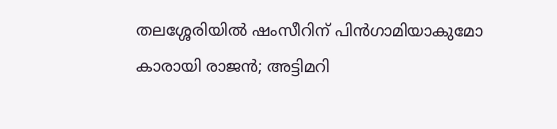തലശ്ശേരിയിൽ ഷംസീറിന് പിൻഗാമിയാകുമോ കാരായി രാജൻ; അട്ടിമറി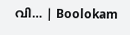വി… | Boolokam